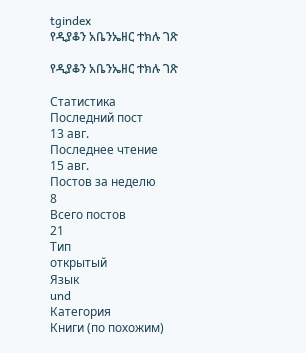tgindex
የዲያቆን አቤንኤዘር ተክሉ ገጽ

የዲያቆን አቤንኤዘር ተክሉ ገጽ

Статистика
Последний пост
13 авг.
Последнее чтение
15 авг.
Постов за неделю
8
Всего постов
21
Тип
открытый
Язык
und
Категория
Книги (по похожим)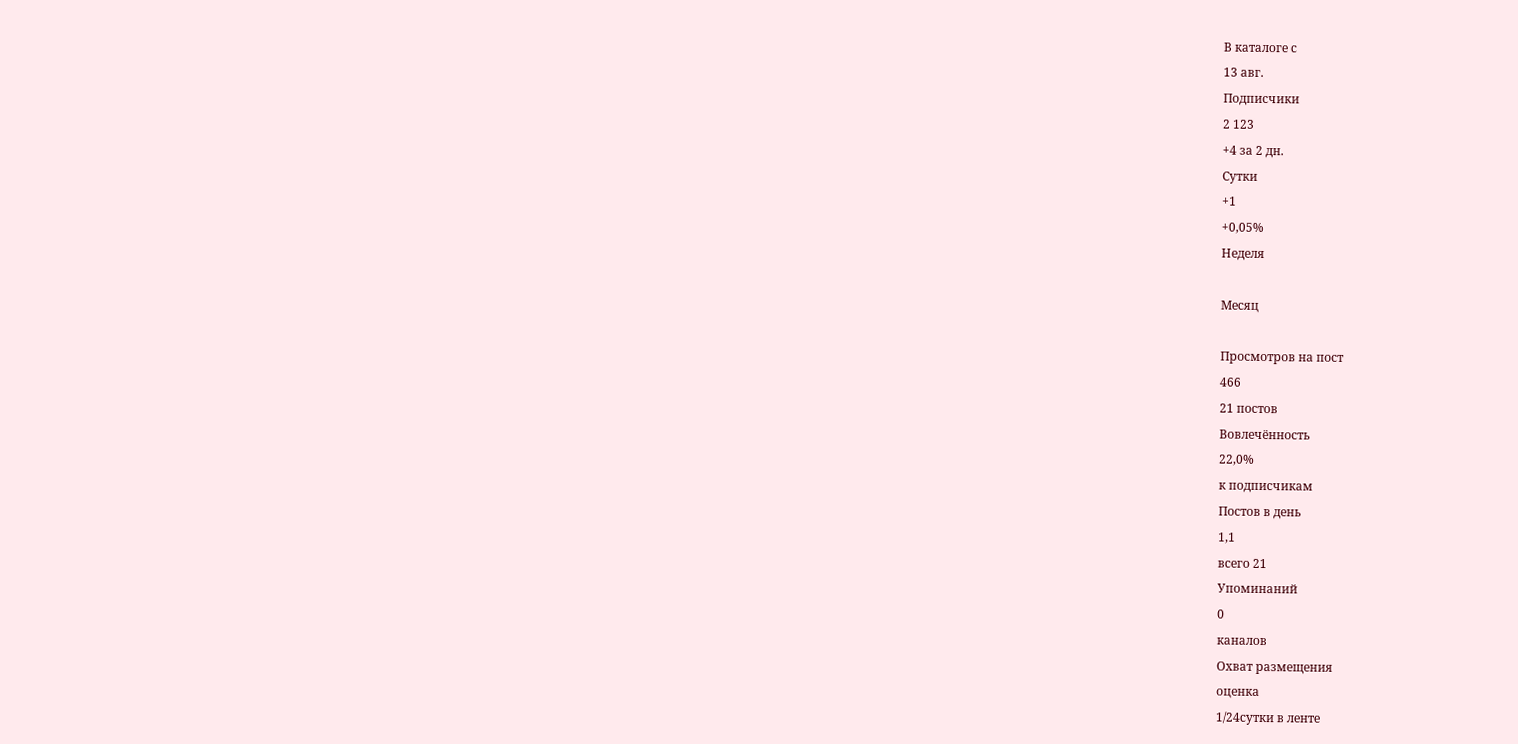В каталоге с
13 авг.
Подписчики
2 123
+4 за 2 дн.
Сутки
+1
+0,05%
Неделя

Месяц

Просмотров на пост
466
21 постов
Вовлечённость
22,0%
к подписчикам
Постов в день
1,1
всего 21
Упоминаний
0
каналов
Охват размещения
оценка
1/24сутки в ленте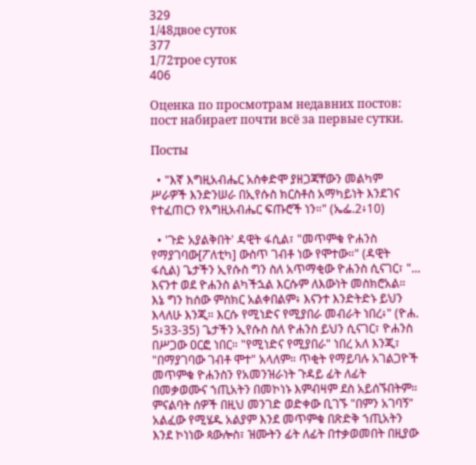329
1/48двое суток
377
1/72трое суток
406

Оценка по просмотрам недавних постов: пост набирает почти всё за первые сутки.

Посты

  • "እኛ እግዚአብሔር አስቀድሞ ያዘጋጃቸውን መልካም ሥራዎች እንድንሠራ በኢየሱስ ክርስቶስ አማካይነት እንደገና የተፈጠርን የእግዚአብሔር ፍጡሮች ነን።" (ኤፌ.2፥10)

  • 'ጉድ አያልቅበት' ዳዊት ፋሲል፣ "መጥምቁ ዮሐንስ የማያገባው[ፖለቲካ] ውስጥ ገብቶ ነው የሞተው።" (ዳዊት ፋሲል) ጌታችን ኢየሱስ ግን ስለ አጥማቂው ዮሐንስ ሲናገር፣ "... እናንተ ወደ ዮሐንስ ልካችኋል እርሱም ለእውነት መስክሮአል። እኔ ግን ከሰው ምስክር አልቀበልም፥ እናንተ እንድትድኑ ይህን እላለሁ እንጂ። እርሱ የሚነድና የሚያበራ መብራት ነበረ፥" (ዮሐ. 5፥33-35) ጌታችን ኢየሱስ ስለ ዮሐንስ ይህን ሲናገር፣ ዮሐንስ በሥጋው ዐርፎ ነበር። "የሚነድና የሚያበራ" ነበረ አለ እንጂ፣ "በማያገባው ገብቶ ሞተ" አላለም። ጥቂት የማይባሉ አገልጋዮች መጥምቁ ዮሐንስን የአመንዝራነት ጉዳይ ፊት ለፊት በመቃወሙና ኀጢአትን በመኮነኑ እምብዛም ደስ አይሰኙበትም። ምናልባት ሰዎች በዚህ መንገድ ወድቀው ቢገኙ "በምን አገባኝ" አልፈው የሚሄዱ አልያም እንደ መጥምቁ በጽድቅ ኀጢአትን እንደ ኮነነው ጳውሎስ፣ ዝሙትን ፊት ለፊት በተቃወመበት በዚያው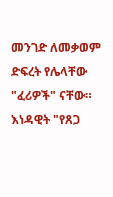መንገድ ለመቃወም ድፍረት የሌላቸው "ፈሪዎች" ናቸው። እነዳዊት "የጸጋ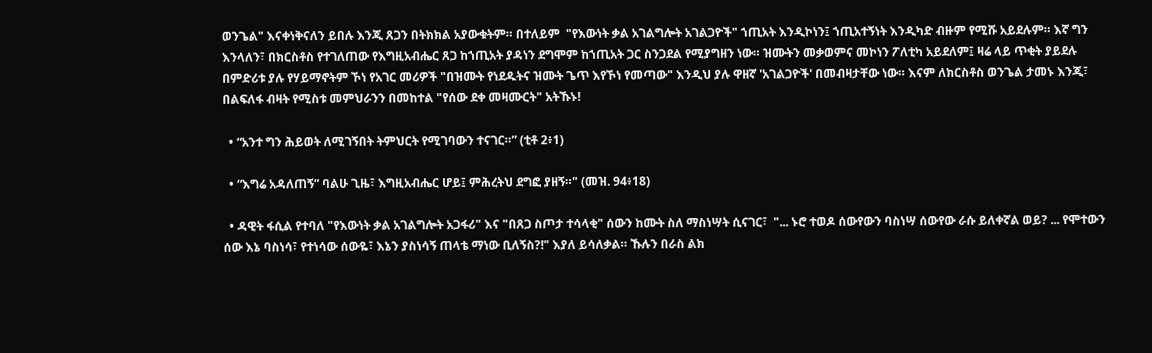ወንጌል" እናቀነቅናለን ይበሉ እንጂ ጸጋን በትክክል አያውቁትም። በተለይም  "የእውነት ቃል አገልግሎት አገልጋዮች" ኀጢአት እንዲኮነን፤ ኀጢአተኝነት እንዲካድ ብዙም የሚሹ አይደሉም። እኛ ግን እንላለን፣ በክርስቶስ የተገለጠው የእግዚአብሔር ጸጋ ከኀጢአት ያዳነን ደግሞም ከኀጢአት ጋር ስንጋደል የሚያግዘን ነው። ዝሙትን መቃወምና መኮነን ፖለቲካ አይደለም፤ ዛሬ ላይ ጥቂት ያይደሉ በምድሪቱ ያሉ የሃይማኖትም ኾነ የአገር መሪዎች "በዝሙት የነደዱትና ዝሙት ጌጥ እየኾነ የመጣው" እንዲህ ያሉ ዋዘኛ 'አገልጋዮች' በመብዛታቸው ነው። እናም ለክርስቶስ ወንጌል ታመኑ እንጂ፣ በልፍለፋ ብዛት የሚስቱ መምህራንን በመከተል "የሰው ደቀ መዛሙርት" አትኹኑ!

  • “አንተ ግን ሕይወት ለሚገኝበት ትምህርት የሚገባውን ተናገር።” (ቲቶ 2፥1)

  • “እግሬ አዳለጠኝ” ባልሁ ጊዜ፣ እግዚአብሔር ሆይ፤ ምሕረትህ ደግፎ ያዘኝ።" (መዝ. 94፥18)

  • ዳዊት ፋሲል የተባለ "የእውነት ቃል አገልግሎት አጋፋሪ" እና "በጸጋ ስጦታ ተሳላቂ" ሰውን ከሙት ስለ ማስነሣት ሲናገር፣  "... ኑሮ ተወዶ ሰውየውን ባስነሣ ሰውየው ራሱ ይለቀኛል ወይ? ... የሞተውን ሰው እኔ ባስነሳ፣ የተነሳው ሰውዬ፣ እኔን ያስነሳኝ ጠላቴ ማነው ቢለኝስ?!" እያለ ይሳለቃል። ኹሉን በራስ ልክ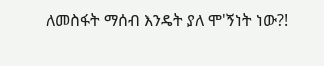ለመስፋት ማሰብ እንዴት ያለ ሞ'ኝነት ነው?!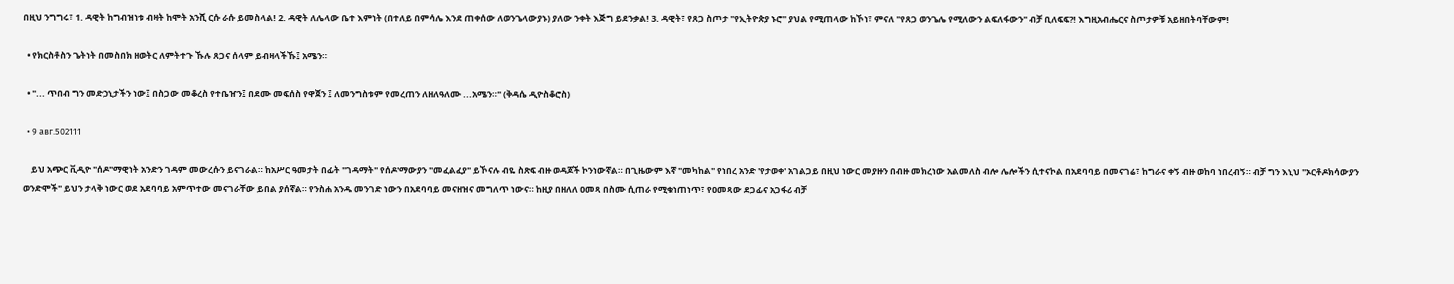በዚህ ንግግሩ፣ 1. ዳዊት ከግብዝነቱ ብዛት ከሞት አንሺ ርሱ ራሱ ይመስላል! 2. ዳዊት ለሌላው ቤተ እምነት (በተለይ በምሳሌ እንደ ጠቀሰው ለወንጌላውያኑ) ያለው ንቀት እጅግ ይደንቃል! 3. ዳዊት፣ የጸጋ ስጦታ "የኢትዮጵያ ኑሮ" ያህል የሚጠላው ከኾነ፣ ምናለ "የጸጋ ወንጌሌ የሚለውን ልፍለፋውን" ብቻ ቢለፍፍ?! እግዚአብሔርና ስጦታዎቹ አይዘበትባቸውም!

  • የክርስቶስን ጌትነት በመስበክ ዘወትር ለምትተጉ ኹሉ ጸጋና ሰላም ይብዛላችኹ፤ አሜን።

  • "... ጥበብ ግን መድኃኒታችን ነው፤ በስጋው መቆረስ የተቤዠን፤ በደሙ መፍሰስ የዋጀን ፤ ለመንግስቱም የመረጠን ለዘለዓለሙ ...አሜን።" (ቅዳሴ ዲዮስቆሮስ)

  • 9 авг.502111

    ይህ አጭር ቪዲዮ "ሰዶ"ማዊነት አንድን ገዳም መውረሱን ይናገራል። ከአሥር ዓመታት በፊት "ገዳማት" የሰዶ'ማውያን "መፈልፈያ" ይኾናሉ ብዬ ስጽፍ ብዙ ወዳጆች ኮንነውኛል። በጊዜውም እኛ "መካከል" የነበረ አንድ 'የታወቀ' አገልጋይ በዚህ ነውር መያዙን በብዙ መክረነው አልመለስ ብሎ ሌሎችን ሲተናኮል በአደባባይ በመናገሬ፣ ከግራና ቀኝ ብዙ ወከባ ነበረብኝ። ብቻ ግን እኒህ "ኦርቶዶክሳውያን ወንድሞች" ይህን ታላቅ ነውር ወደ አደባባይ አምጥተው መናገራቸው ይበል ያሰኛል። የንስሐ አንዱ መንገድ ነውን በአደባባይ መናዘዝና መግለጥ ነውና። ከዚያ በዘለለ ዐመጻ በስሙ ሲጠራ የሚቁነጠነጥ፣ የዐመጻው ደጋፊና አጋፋሪ ብቻ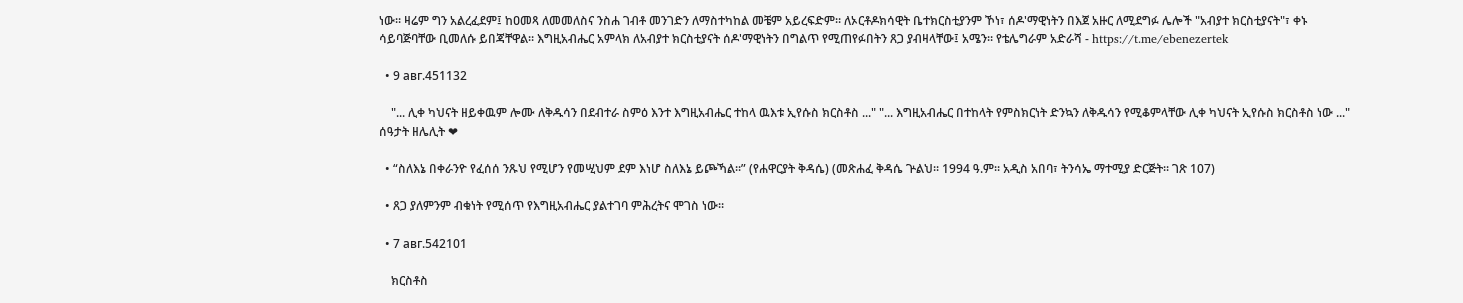ነው። ዛሬም ግን አልረፈደም፤ ከዐመጻ ለመመለስና ንስሐ ገብቶ መንገድን ለማስተካከል መቼም አይረፍድም። ለኦርቶዶክሳዊት ቤተክርስቲያንም ኾነ፣ ሰዶ'ማዊነትን በእጀ አዙር ለሚደግፉ ሌሎች "አብያተ ክርስቲያናት"፣ ቀኑ ሳይባጅባቸው ቢመለሱ ይበጃቸዋል። እግዚአብሔር አምላክ ለአብያተ ክርስቲያናት ሰዶ'ማዊነትን በግልጥ የሚጠየፉበትን ጸጋ ያብዛላቸው፤ አሜን። የቴሌግራም አድራሻ - https://t.me/ebenezertek

  • 9 авг.451132

    "... ሊቀ ካህናት ዘይቀዉም ሎሙ ለቅዱሳን በደብተራ ስምዕ እንተ እግዚአብሔር ተከላ ዉእቱ ኢየሱስ ክርስቶስ ..." "... እግዚአብሔር በተከላት የምስክርነት ድንኳን ለቅዱሳን የሚቆምላቸው ሊቀ ካህናት ኢየሱስ ክርስቶስ ነው ..." ሰዓታት ዘሌሊት ❤

  • “ስለእኔ በቀራንዮ የፈሰሰ ንጹህ የሚሆን የመሢህም ደም እነሆ ስለእኔ ይጮኻል፡፡” (የሐዋርያት ቅዳሴ) (መጽሐፈ ቅዳሴ ጕልህ፡፡ 1994 ዓ.ም፡፡ አዲስ አበባ፣ ትንሳኤ ማተሚያ ድርጅት፡፡ ገጽ 107)

  • ጸጋ ያለምንም ብቁነት የሚሰጥ የእግዚአብሔር ያልተገባ ምሕረትና ሞገስ ነው።

  • 7 авг.542101

    ክርስቶስ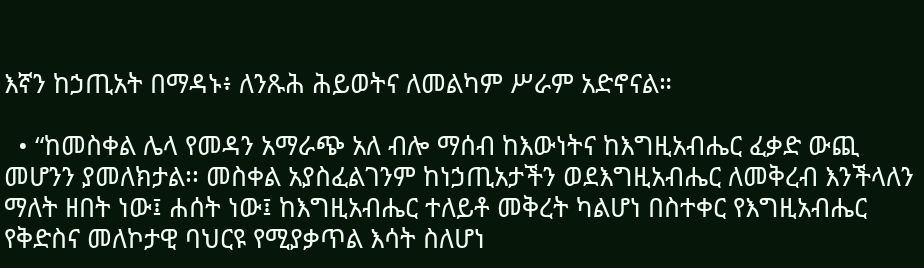እኛን ከኃጢአት በማዳኑ፥ ለንጹሕ ሕይወትና ለመልካም ሥራም አድኖናል።

  • “ከመስቀል ሌላ የመዳን አማራጭ አለ ብሎ ማሰብ ከእውነትና ከእግዚአብሔር ፈቃድ ውጪ መሆንን ያመለክታል፡፡ መስቀል አያስፈልገንም ከነኃጢአታችን ወደእግዚአብሔር ለመቅረብ እንችላለን ማለት ዘበት ነው፤ ሐሰት ነው፤ ከእግዚአብሔር ተለይቶ መቅረት ካልሆነ በስተቀር የእግዚአብሔር የቅድስና መለኮታዊ ባህርዩ የሚያቃጥል እሳት ስለሆነ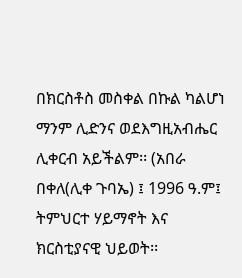በክርስቶስ መስቀል በኩል ካልሆነ ማንም ሊድንና ወደእግዚአብሔር ሊቀርብ አይችልም፡፡ (አበራ በቀለ(ሊቀ ጉባኤ) ፤ 1996 ዓ.ም፤ ትምህርተ ሃይማኖት እና ክርስቲያናዊ ህይወት፡፡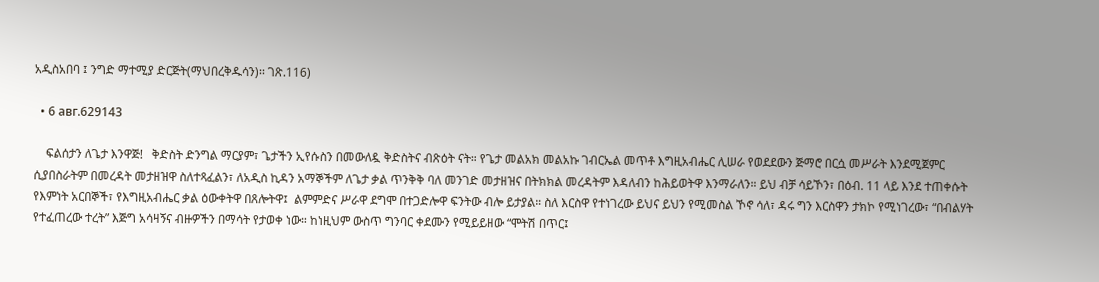አዲስአበባ ፤ ንግድ ማተሚያ ድርጅት(ማህበረቅዱሳን)፡፡ ገጽ.116)

  • 6 авг.629143

    ፍልሰታን ለጌታ እንዋጅ!   ቅድስት ድንግል ማርያም፣ ጌታችን ኢየሱስን በመውለዷ ቅድስትና ብጽዕት ናት። የጌታ መልአክ መልአኩ ገብርኤል መጥቶ እግዚአብሔር ሊሠራ የወደደውን ጅማሮ በርሷ መሥራት እንደሚጀምር ሲያበስራትም በመረዳት መታዘዝዋ ስለተጻፈልን፣ ለአዲስ ኪዳን አማኞችም ለጌታ ቃል ጥንቅቅ ባለ መንገድ መታዘዝና በትክክል መረዳትም እዳለብን ከሕይወትዋ እንማራለን። ይህ ብቻ ሳይኾን፣ በዕብ. 11 ላይ እንደ ተጠቀሱት የእምነት አርበኞች፣ የእግዚአብሔር ቃል ዕውቀትዋ በጸሎትዋ፤  ልምምድና ሥራዋ ደግሞ በተጋድሎዋ ፍንትው ብሎ ይታያል። ስለ እርስዋ የተነገረው ይህና ይህን የሚመስል ኾኖ ሳለ፣ ዳሩ ግን እርስዋን ታክኮ የሚነገረው፣ “በብልሃት የተፈጠረው ተረት” እጅግ አሳዛኝና ብዙዎችን በማሳት የታወቀ ነው። ከነዚህም ውስጥ ግንባር ቀደሙን የሚይይዘው “ሞትሽ በጥር፤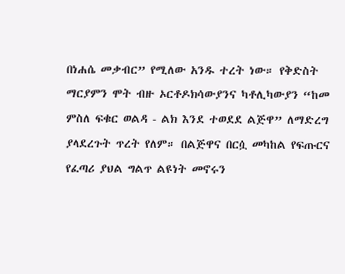በነሐሴ መቃብር” የሚለው አንዱ ተረት ነው። የቅድስት ማርያምን ሞት ብዙ ኦርቶዶክሳውያንና ካቶሊካውያን “ከመ ምስለ ፍቁር ወልዳ - ልክ እንደ ተወደደ ልጅዋ” ለማድረግ ያላደረጉት ጥረት የለም። በልጅዋና በርሷ መካከል የፍጡርና የፈጣሪ ያህል ግልጥ ልዩነት መኖሩን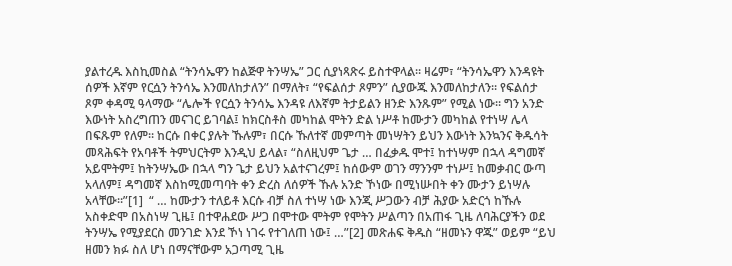ያልተረዱ እስኪመስል “ትንሳኤዋን ከልጅዋ ትንሣኤ” ጋር ሲያነጻጽሩ ይስተዋላል። ዛሬም፣ “ትንሳኤዋን እንዳዩት ሰዎች እኛም የርሷን ትንሳኤ እንመለከታለን” በማለት፣ “የፍልሰታ ጾምን” ሲያውጁ እንመለከታለን። የፍልሰታ ጾም ቀዳሚ ዓላማው “ሌሎች የርሷን ትንሳኤ እንዳዩ ለእኛም ትታይልን ዘንድ እንጹም” የሚል ነው። ግን አንድ እውነት አስረግጠን መናገር ይገባል፤ ከክርስቶስ መካከል ሞትን ድል ነሥቶ ከሙታን መካከል የተነሣ ሌላ በፍጹም የለም። ከርሱ በቀር ያሉት ኹሉም፣ በርሱ ኹለተኛ መምጣት መነሣትን ይህን እውነት እንኳንና ቅዱሳት መጻሕፍት የአባቶች ትምህርትም እንዲህ ይላል፣ “ስለዚህም ጌታ … በፈቃዱ ሞተ፤ ከተነሣም በኋላ ዳግመኛ አይሞትም፤ ከትንሣኤው በኋላ ግን ጌታ ይህን አልተናገረም፤ ከሰውም ወገን ማንንም ተነሥ፤ ከመቃብር ውጣ አላለም፤ ዳግመኛ እስከሚመጣባት ቀን ድረስ ለሰዎች ኹሉ አንድ ኾነው በሚነሡበት ቀን ሙታን ይነሣሉ አላቸው።”[1]  “ … ከሙታን ተለይቶ እርሱ ብቻ ስለ ተነሣ ነው እንጂ ሥጋውን ብቻ ሕያው አድርጎ ከኹሉ አስቀድሞ በአስነሣ ጊዜ፤ በተዋሐደው ሥጋ በሞተው ሞትም የሞትን ሥልጣን በአጠፋ ጊዜ ለባሕርያችን ወደ ትንሣኤ የሚያደርስ መንገድ እንደ ኾነ ነገሩ የተገለጠ ነው፤ …”[2] መጽሐፍ ቅዱስ “ዘመኑን ዋጁ” ወይም “ይህ ዘመን ክፉ ስለ ሆነ በማናቸውም አጋጣሚ ጊዜ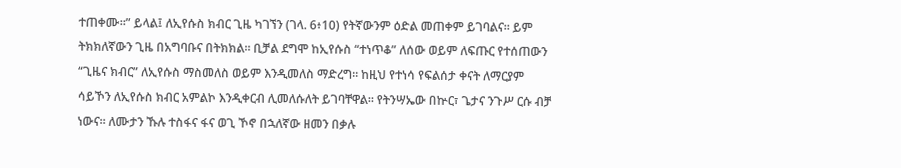ተጠቀሙ።” ይላል፤ ለኢየሱስ ክብር ጊዜ ካገኘን (ገላ. 6፥10) የትኛውንም ዕድል መጠቀም ይገባልና። ይም ትክክለኛውን ጊዜ በአግባቡና በትክክል። ቢቻል ደግሞ ከኢየሱስ “ተነጥቆ” ለሰው ወይም ለፍጡር የተሰጠውን “ጊዜና ክብር” ለኢየሱስ ማስመለስ ወይም እንዲመለስ ማድረግ። ከዚህ የተነሳ የፍልሰታ ቀናት ለማርያም ሳይኾን ለኢየሱስ ክብር አምልኮ እንዲቀርብ ሊመለሱለት ይገባቸዋል። የትንሣኤው በኵር፣ ጌታና ንጉሥ ርሱ ብቻ ነውና። ለሙታን ኹሉ ተስፋና ፋና ወጊ ኾኖ በኋለኛው ዘመን በቃሉ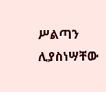ሥልጣን ሊያስነሣቸው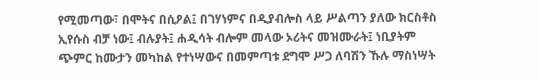የሚመጣው፣ በሞትና በሲዖል፤ በገሃነምና በዲያብሎስ ላይ ሥልጣን ያለው ክርስቶስ ኢየሱስ ብቻ ነው፤ ብሉያት፤ ሐዲሳት ብሎም መላው ኦሪትና መዝሙራት፤ ነቢያትም ጭምር ከሙታን መካከል የተነሣውና በመምጣቱ ደግሞ ሥጋ ለባሽን ኹሉ ማስነሣት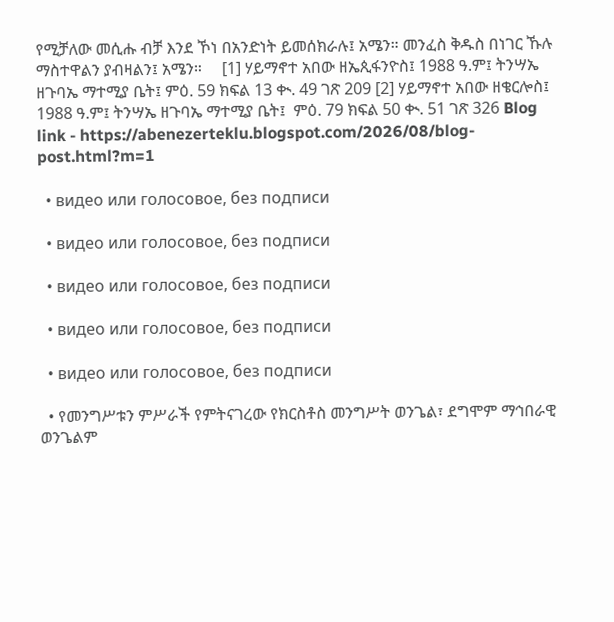የሚቻለው መሲሑ ብቻ እንደ ኾነ በአንድነት ይመሰክራሉ፤ አሜን። መንፈስ ቅዱስ በነገር ኹሉ ማስተዋልን ያብዛልን፤ አሜን።     [1] ሃይማኖተ አበው ዘኤጲፋንዮስ፤ 1988 ዓ.ም፤ ትንሣኤ ዘጉባኤ ማተሚያ ቤት፤ ምዕ. 59 ክፍል 13 ቊ. 49 ገጽ 209 [2] ሃይማኖተ አበው ዘቄርሎስ፤  1988 ዓ.ም፤ ትንሣኤ ዘጉባኤ ማተሚያ ቤት፤  ምዕ. 79 ክፍል 50 ቊ. 51 ገጽ 326 Blog link - https://abenezerteklu.blogspot.com/2026/08/blog-post.html?m=1

  • видео или голосовое, без подписи

  • видео или голосовое, без подписи

  • видео или голосовое, без подписи

  • видео или голосовое, без подписи

  • видео или голосовое, без подписи

  • የመንግሥቱን ምሥራች የምትናገረው የክርስቶስ መንግሥት ወንጌል፣ ደግሞም ማኅበራዊ ወንጌልም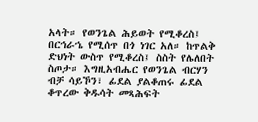አላት። የወንጌል ሕይወት የሚቆረስ፤ በርኅራኄ የሚሰጥ በጎ ነገር አለ። ከጥልቅ ድህነት ውስጥ የሚቆረስ፤ ስስት የሌለበት ስጦታ። እግዚአብሔር የወንጌል ብርሃን ብቻ ሳይኾን፣ ፊደል ያልቆጠሩ ፊደል ቆጥረው ቅዱሳት መጻሕፍት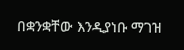በቋንቋቸው እንዲያነቡ ማገዝ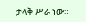ታላቅ ሥራ ነው።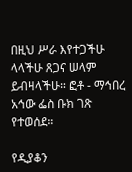በዚህ ሥራ እየተጋችሁ ላላችሁ ጸጋና ሠላም ይብዛላችሁ። ፎቶ - ማኅበረ አኅው ፌስ ቡክ ገጽ የተወሰደ።

የዲያቆን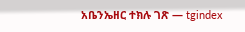አቤንኤዘር ተክሉ ገጽ — tgindex